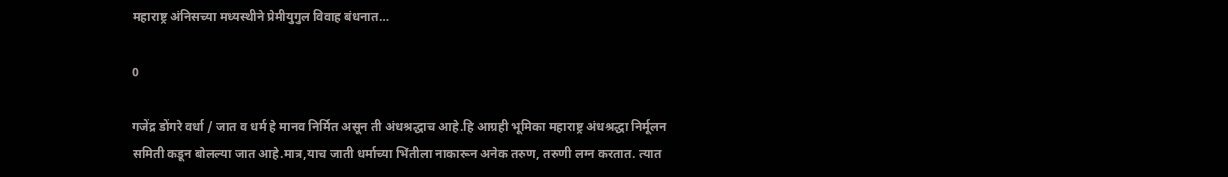महाराष्ट्र अंनिसच्या मध्यस्थीने प्रेमीयुगुल विवाह बंधनात…

0

गजेंद्र डोंगरे वर्धा / जात व धर्म हे मानव निर्मित असून ती अंधश्रद्धाच आहे.हि आग्रही भूमिका महाराष्ट्र अंधश्रद्धा निर्मूलन समिती कडून बोलल्या जात आहे.मात्र,याच जाती धर्माच्या भिंतीला नाकारून अनेक तरुण, तरुणी लग्न करतात. त्यात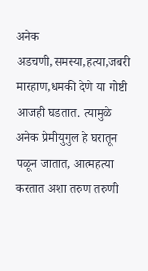अनेक अडचणी,समस्या,हत्या,जबरी मारहाण,धमकी देणे या गोष्टी आजही घडतात. त्यामुळे अनेक प्रेमीयुगुल हे घरातून पळून जातात, आत्महत्या करतात अशा तरुण तरुणी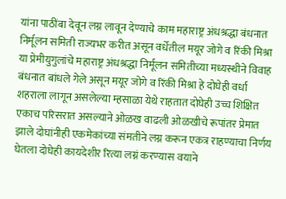यांना पाठींबा देवून लग्न लावून देण्याचे काम महाराष्ट्र अंधश्रद्धा बंधनात निर्मूलन समिती राज्यभर करीत असून वर्धेतील मयूर जोगे व रिंकी मिश्रा या प्रेमीयुगुलांचे महाराष्ट्र अंधश्रद्धा निर्मूलन समितीच्या मध्यस्थीने विवाह बंधनात बांधले गेले असून मयूर जोगे व रिंकी मिश्रा हे दोघेही वर्धा शहराला लागून असलेल्या म्हसाळा येथे राहतात दोघेही उच्च शिक्षित एकाच परिसरात असल्याने ओळख वाढली ओळखीचे रूपांतर प्रेमात झाले दोघांनीही एकमेकांच्या संमतीने लग्न करून एकत्र राहण्याचा निर्णय घेतला दोघेही कायदेशीर रित्या लग्नं करण्यास वयाने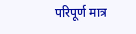परिपूर्ण मात्र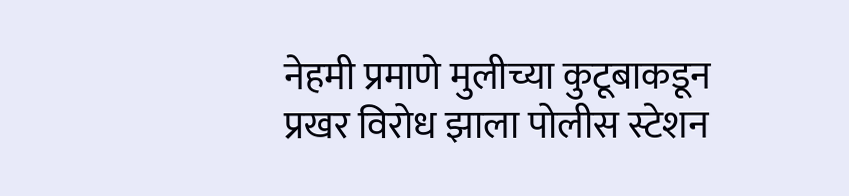नेहमी प्रमाणे मुलीच्या कुटूबाकडून प्रखर विरोध झाला पोलीस स्टेशन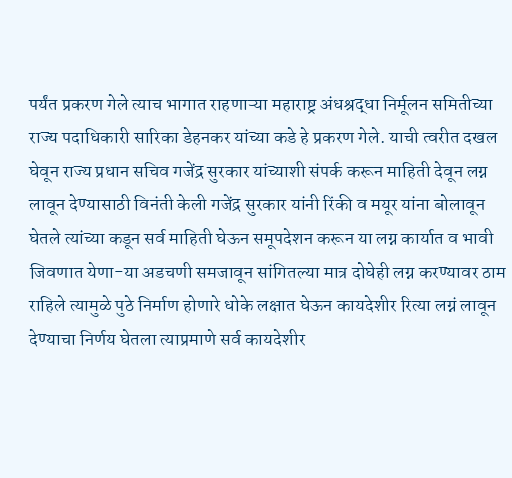पर्यंत प्रकरण गेले त्याच भागात राहणाऱ्या महाराष्ट्र अंधश्रद्धा निर्मूलन समितीच्या राज्य पदाधिकारी सारिका डेहनकर यांच्या कडे हे प्रकरण गेले. याची त्वरीत दखल घेवून राज्य प्रधान सचिव गजेंद्र सुरकार यांच्याशी संपर्क करून माहिती देवून लग्न लावून देण्यासाठी विनंती केली गजेंद्र सुरकार यांनी रिंकी व मयूर यांना बोलावून घेतले त्यांच्या कडून सर्व माहिती घेऊन समूपदेशन करून या लग्न कार्यात व भावी जिवणात येणा-या अडचणी समजावून सांगितल्या मात्र दोघेही लग्न करण्यावर ठाम राहिले त्यामुळे पुठे निर्माण होणारे धोके लक्षात घेऊन कायदेशीर रित्या लग्नं लावून देण्याचा निर्णय घेतला त्याप्रमाणे सर्व कायदेशीर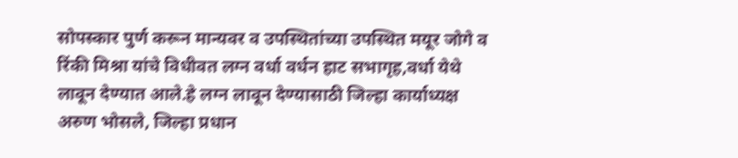सोपस्कार पुर्ण करून मान्यवर व उपस्थितांच्या उपस्थित मयूर जोगे व रिंकी मिश्रा यांचे विधीवत लग्न वर्धा वर्धन हाट सभागृह,वर्धा येथे लावून देण्यात आले.हे लग्न लावून देण्यासाठी जिल्हा कार्याध्यक्ष अरुण भोसले, जिल्हा प्रधान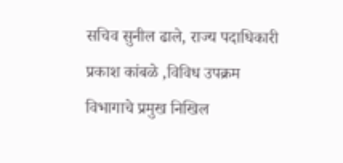सचिव सुनील ढाले, राज्य पदाधिकारी प्रकाश कांबळे ,विविध उपक्रम विभागाचे प्रमुख निखिल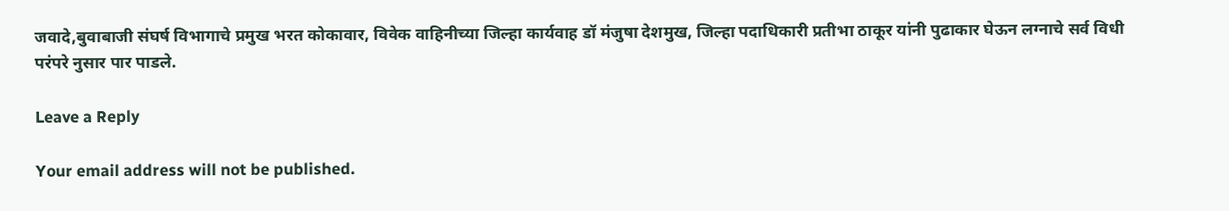जवादे,बुवाबाजी संघर्ष विभागाचे प्रमुख भरत कोकावार, विवेक वाहिनीच्या जिल्हा कार्यवाह डॉ मंजुषा देशमुख, जिल्हा पदाधिकारी प्रतीभा ठाकूर यांनी पुढाकार घेऊन लग्नाचे सर्व विधी परंपरे नुसार पार पाडले.

Leave a Reply

Your email address will not be published.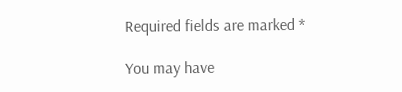Required fields are marked *

You may have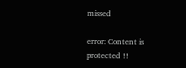missed

error: Content is protected !!